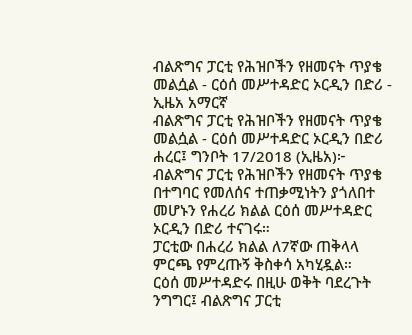ብልጽግና ፓርቲ የሕዝቦችን የዘመናት ጥያቄ መልሷል - ርዕሰ መሥተዳድር ኦርዲን በድሪ - ኢዜአ አማርኛ
ብልጽግና ፓርቲ የሕዝቦችን የዘመናት ጥያቄ መልሷል - ርዕሰ መሥተዳድር ኦርዲን በድሪ
ሐረር፤ ግንቦት 17/2018 (ኢዜአ)፦ ብልጽግና ፓርቲ የሕዝቦችን የዘመናት ጥያቄ በተግባር የመለሰና ተጠቃሚነትን ያጎለበተ መሆኑን የሐረሪ ክልል ርዕሰ መሥተዳድር ኦርዲን በድሪ ተናገሩ።
ፓርቲው በሐረሪ ክልል ለ7ኛው ጠቅላላ ምርጫ የምረጡኝ ቅስቀሳ አካሂዷል።
ርዕሰ መሥተዳድሩ በዚሁ ወቅት ባደረጉት ንግግር፤ ብልጽግና ፓርቲ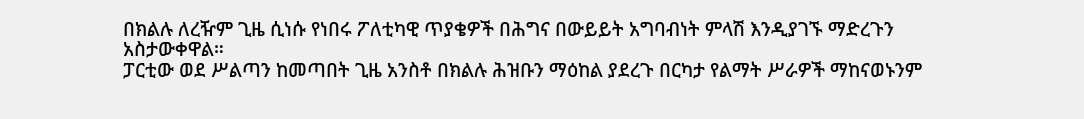በክልሉ ለረዥም ጊዜ ሲነሱ የነበሩ ፖለቲካዊ ጥያቄዎች በሕግና በውይይት አግባብነት ምላሽ እንዲያገኙ ማድረጉን አስታውቀዋል።
ፓርቲው ወደ ሥልጣን ከመጣበት ጊዜ አንስቶ በክልሉ ሕዝቡን ማዕከል ያደረጉ በርካታ የልማት ሥራዎች ማከናወኑንም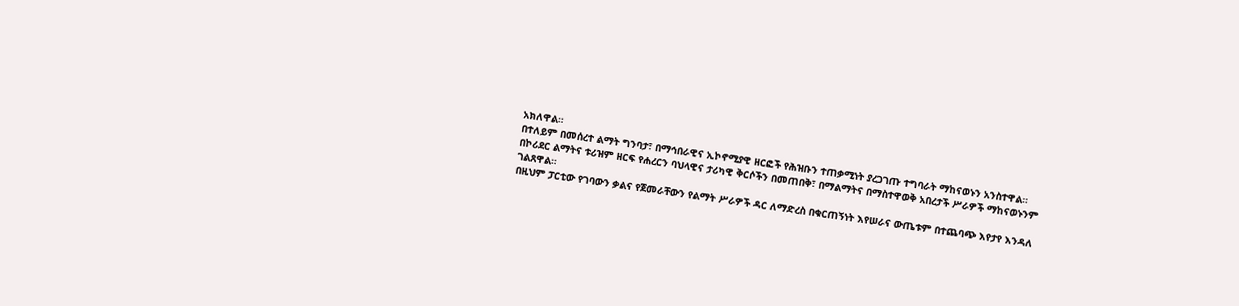አክለዋል።
በተለይም በመሰረተ ልማት ግንባታ፣ በማኅበራዊና ኢኮኖሚያዊ ዘርፎች የሕዝቡን ተጠቃሚነት ያረጋገጡ ተግባራት ማከናወኑን አንስተዋል።
በኮሪደር ልማትና ቱሪዝም ዘርፍ የሐረርን ባህላዊና ታሪካዊ ቅርሶችን በመጠበቅ፣ በማልማትና በማስተዋወቅ አበረታች ሥራዎች ማከናወኑንም ገልጸዋል።
በዚህም ፓርቲው የገባውን ቃልና የጀመራቸውን የልማት ሥራዎች ዳር ለማድረስ በቁርጠኝነት እየሠራና ውጤቱም በተጨባጭ እየታየ እንዳለ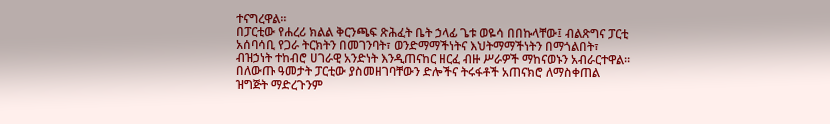ተናግረዋል።
በፓርቲው የሐረሪ ክልል ቅርንጫፍ ጽሕፈት ቤት ኃላፊ ጌቱ ወዬሳ በበኩላቸው፤ ብልጽግና ፓርቲ አሰባሳቢ የጋራ ትርክትን በመገንባት፣ ወንድማማችነትና እህትማማችነትን በማጎልበት፣ ብዝኃነት ተከብሮ ሀገራዊ አንድነት እንዲጠናከር ዘርፈ ብዙ ሥራዎች ማከናወኑን አብራርተዋል።
በለውጡ ዓመታት ፓርቲው ያስመዘገባቸውን ድሎችና ትሩፋቶች አጠናክሮ ለማስቀጠል ዝግጅት ማድረጉንም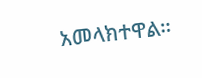አመላክተዋል።